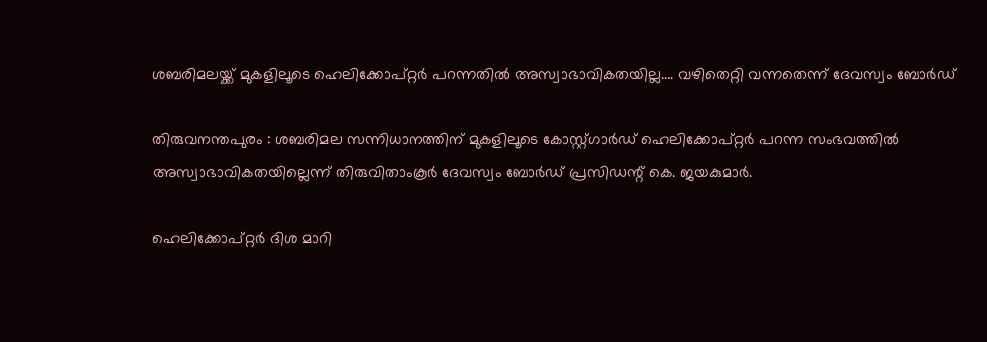ശബരിമലയ്ക്ക് മുകളിലൂടെ ഹെലിക്കോപ്റ്റർ പറന്നതിൽ അസ്വാഭാവികതയില്ല…. വഴിതെറ്റി വന്നതെന്ന് ദേവസ്വം ബോർഡ്

തിരുവനന്തപുരം : ശബരിമല സന്നിധാനത്തിന് മുകളിലൂടെ കോസ്റ്റ്ഗാർഡ് ഹെലിക്കോപ്റ്റർ പറന്ന സംഭവത്തിൽ അസ്വാഭാവികതയില്ലെന്ന് തിരുവിതാംകൂർ ദേവസ്വം ബോർഡ് പ്രസിഡന്റ് കെ. ജയകുമാർ.

ഹെലിക്കോപ്റ്റർ ദിശ മാറി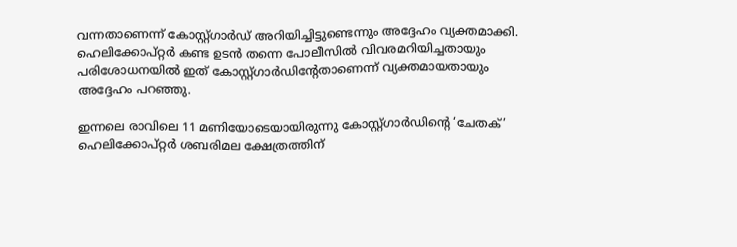വന്നതാണെന്ന് കോസ്റ്റ്ഗാർഡ് അറിയിച്ചിട്ടുണ്ടെന്നും അദ്ദേഹം വ്യക്തമാക്കി. ഹെലിക്കോപ്റ്റർ കണ്ട ഉടൻ തന്നെ പോലീസിൽ വിവരമറിയിച്ചതായും പരിശോധനയിൽ ഇത് കോസ്റ്റ്ഗാർഡിന്റേതാണെന്ന് വ്യക്തമായതായും അദ്ദേഹം പറഞ്ഞു.

ഇന്നലെ രാവിലെ 11 മണിയോടെയായിരുന്നു കോസ്റ്റ്ഗാർഡിന്റെ ‘ചേതക്’ ഹെലിക്കോപ്റ്റർ ശബരിമല ക്ഷേത്രത്തിന്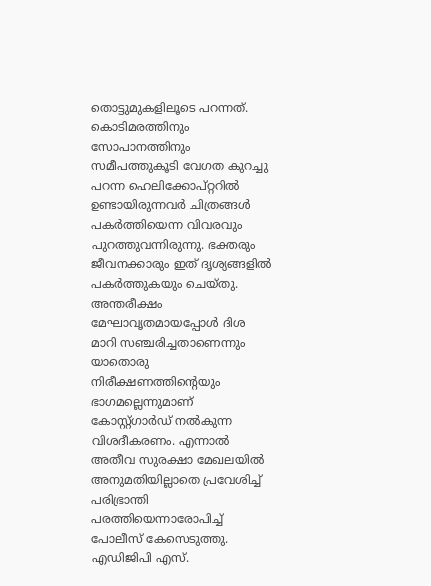തൊട്ടുമുകളിലൂടെ പറന്നത്. കൊടിമരത്തിനും സോപാനത്തിനും സമീപത്തുകൂടി വേഗത കുറച്ചു പറന്ന ഹെലിക്കോപ്റ്ററിൽ ഉണ്ടായിരുന്നവർ ചിത്രങ്ങൾ പകർത്തിയെന്ന വിവരവും പുറത്തുവന്നിരുന്നു. ഭക്തരും ജീവനക്കാരും ഇത് ദൃശ്യങ്ങളിൽ പകർത്തുകയും ചെയ്തു. അന്തരീക്ഷം മേഘാവൃതമായപ്പോൾ ദിശ മാറി സഞ്ചരിച്ചതാണെന്നും യാതൊരു നിരീക്ഷണത്തിന്റെയും ഭാഗമല്ലെന്നുമാണ് കോസ്റ്റ്ഗാർഡ് നൽകുന്ന വിശദീകരണം. എന്നാൽ അതീവ സുരക്ഷാ മേഖലയിൽ അനുമതിയില്ലാതെ പ്രവേശിച്ച് പരിഭ്രാന്തി പരത്തിയെന്നാരോപിച്ച് പോലീസ് കേസെടുത്തു. എഡിജിപി എസ്.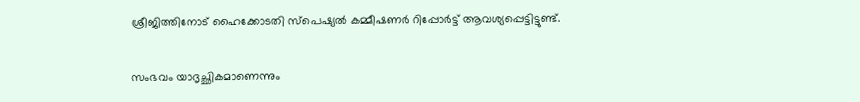ശ്രീജിത്തിനോട് ഹൈക്കോടതി സ്പെഷ്യൽ കമ്മീഷണർ റിപ്പോർട്ട് ആവശ്യപ്പെട്ടിട്ടുണ്ട്.

സംഭവം യാദൃച്ഛികമാണെന്നും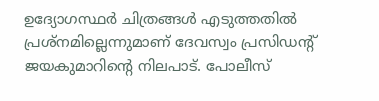ഉദ്യോഗസ്ഥർ ചിത്രങ്ങൾ എടുത്തതിൽ പ്രശ്നമില്ലെന്നുമാണ് ദേവസ്വം പ്രസിഡന്റ് ജയകുമാറിന്റെ നിലപാട്. പോലീസ്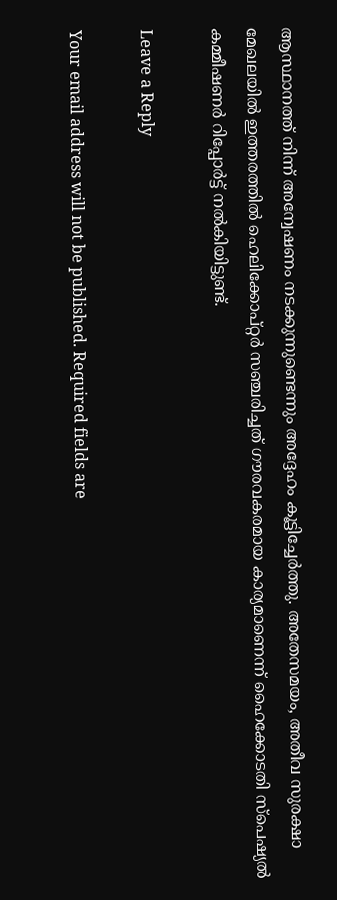ആസ്ഥാനത്ത് നിന്ന് അന്വേഷണം നടക്കുന്നുണ്ടെന്നും അദ്ദേഹം കൂട്ടിച്ചേർത്തു. അതേസമയം, അതീവ സുരക്ഷാ മേഖലയിൽ ഇത്തരത്തിൽ ഹെലിക്കോപ്റ്റർ സഞ്ചരിച്ചത് ഗൗരവകരമായ കാര്യമാണെന്ന് ഹൈക്കോടതി സ്പെഷ്യൽ കമ്മീഷണർ റിപ്പോർട്ട് നൽകിയിട്ടുണ്ട്.

Leave a Reply

Your email address will not be published. Required fields are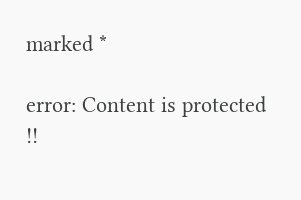marked *

error: Content is protected !!